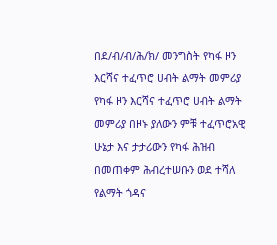በደ/ብ/ብ/ሕ/ክ/ መንግስት የካፋ ዞን እርሻና ተፈጥሮ ሀብት ልማት መምሪያ
የካፋ ዞን እርሻና ተፈጥሮ ሀብት ልማት መምሪያ በዞኑ ያለውን ምቹ ተፈጥሮአዊ ሁኔታ እና ታታሪውን የካፋ ሕዝብ በመጠቀም ሕብረተሠቡን ወደ ተሻለ የልማት ጎዳና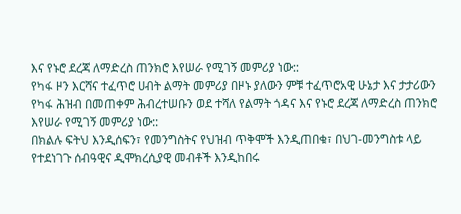እና የኑሮ ደረጃ ለማድረስ ጠንክሮ እየሠራ የሚገኝ መምሪያ ነው::
የካፋ ዞን እርሻና ተፈጥሮ ሀብት ልማት መምሪያ በዞኑ ያለውን ምቹ ተፈጥሮአዊ ሁኔታ እና ታታሪውን የካፋ ሕዝብ በመጠቀም ሕብረተሠቡን ወደ ተሻለ የልማት ጎዳና እና የኑሮ ደረጃ ለማድረስ ጠንክሮ እየሠራ የሚገኝ መምሪያ ነው::
በክልሉ ፍትህ እንዲሰፍን፣ የመንግስትና የህዝብ ጥቅሞች እንዲጠበቁ፣ በህገ-መንግስቱ ላይ የተደነገጉ ሰብዓዊና ዲሞክረሲያዊ መብቶች እንዲከበሩ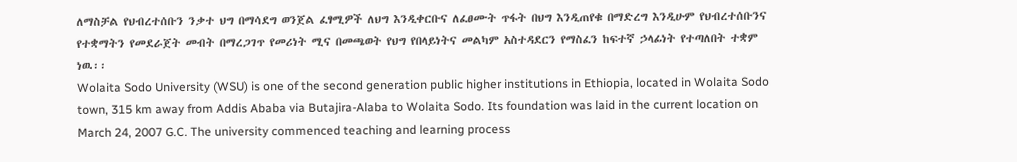ለማስቻል የህብረተሰቡን ንቃተ ህግ በማሳደግ ወንጀል ፈፃሚዎች ለህግ እንዲቀርቡና ለፈፀሙት ጥፋት በህግ እንዲጠየቁ በማድረግ እንዲሁም የህብረተሰቡንና የተቋማትን የመደራጀት መብት በማረጋገጥ የመሪነት ሚና በመጫወት የህግ የበላይነትና መልካም አስተዳደርን የማስፈን ከፍተኛ ኃላፊነት የተጣለበት ተቋም ነዉ፡፡
Wolaita Sodo University (WSU) is one of the second generation public higher institutions in Ethiopia, located in Wolaita Sodo town, 315 km away from Addis Ababa via Butajira-Alaba to Wolaita Sodo. Its foundation was laid in the current location on March 24, 2007 G.C. The university commenced teaching and learning process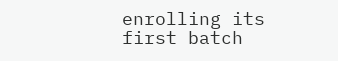enrolling its first batch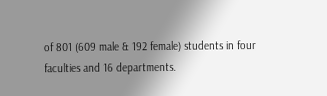of 801 (609 male & 192 female) students in four faculties and 16 departments.